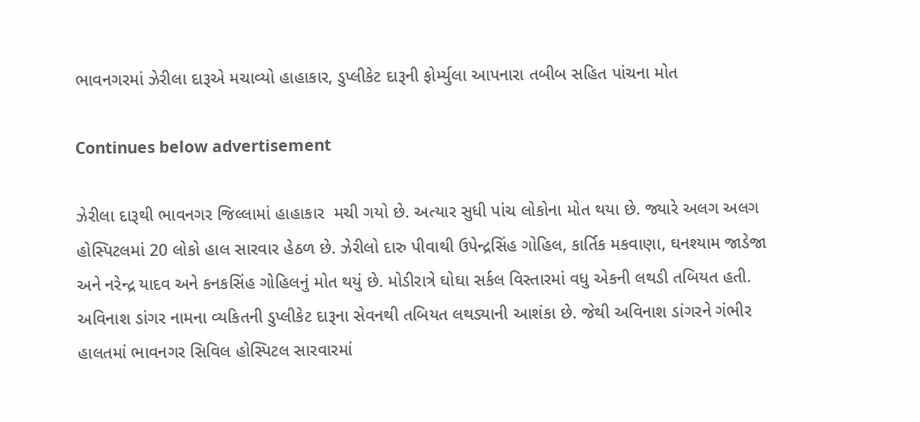ભાવનગરમાં ઝેરીલા દારૂએ મચાવ્યો હાહાકાર, ડુપ્લીકેટ દારૂની ફોર્મ્યુલા આપનારા તબીબ સહિત પાંચના મોત

Continues below advertisement

ઝેરીલા દારૂથી ભાવનગર જિલ્લામાં હાહાકાર  મચી ગયો છે. અત્યાર સુધી પાંચ લોકોના મોત થયા છે. જ્યારે અલગ અલગ હોસ્પિટલમાં 20 લોકો હાલ સારવાર હેઠળ છે. ઝેરીલો દારુ પીવાથી ઉપેન્દ્રસિંહ ગોહિલ, કાર્તિક મકવાણા, ઘનશ્યામ જાડેજા અને નરેન્દ્ર યાદવ અને કનકસિંહ ગોહિલનું મોત થયું છે. મોડીરાત્રે ઘોઘા સર્કલ વિસ્તારમાં વધુ એકની લથડી તબિયત હતી. અવિનાશ ડાંગર નામના વ્યકિતની ડુપ્લીકેટ દારૂના સેવનથી તબિયત લથડ્યાની આશંકા છે. જેથી અવિનાશ ડાંગરને ગંભીર હાલતમાં ભાવનગર સિવિલ હોસ્પિટલ સારવારમાં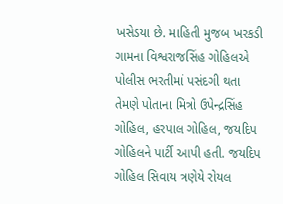ખસેડયા છે. માહિતી મુજબ ખરકડી ગામના વિશ્વરાજસિંહ ગોહિલએ પોલીસ ભરતીમાં પસંદગી થતા તેમણે પોતાના મિત્રો ઉપેન્દ્રસિંહ ગોહિલ, હરપાલ ગોહિલ, જયદિપ ગોહિલને પાર્ટી આપી હતી. જયદિપ ગોહિલ સિવાય ત્રણેયે રોયલ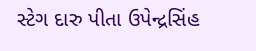સ્ટેગ દારુ પીતા ઉપેન્દ્રસિંહ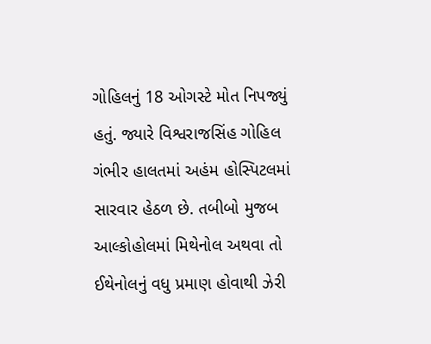ગોહિલનું 18 ઓગસ્ટે મોત નિપજ્યું હતું. જ્યારે વિશ્વરાજસિંહ ગોહિલ ગંભીર હાલતમાં અહંમ હોસ્પિટલમાં સારવાર હેઠળ છે. તબીબો મુજબ આલ્કોહોલમાં મિથેનોલ અથવા તો ઈથેનોલનું વધુ પ્રમાણ હોવાથી ઝેરી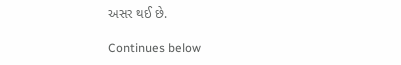અસર થઈ છે.

Continues below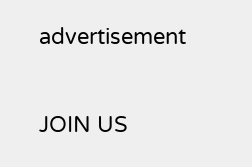advertisement

JOIN US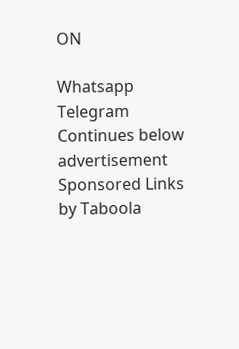ON

Whatsapp
Telegram
Continues below advertisement
Sponsored Links by Taboola